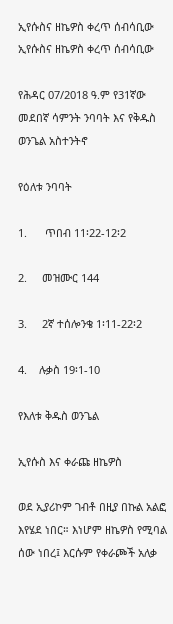ኢየሱስና ዘኬዎስ ቀረጥ ሰብሳቢው ኢየሱስና ዘኬዎስ ቀረጥ ሰብሳቢው

የሕዳር 07/2018 ዓ.ም የ31ኛው መደበኛ ሳምንት ንባባት እና የቅዱስ ወንጌል አስተንትኖ

የዕለቱ ንባባት

1.      ጥበብ 11፡22-12፡2

2.     መዝሙር 144

3.     2ኛ ተሰሎንቄ 1፡11-22፡2

4.    ሉቃስ 19፡1-10

የእለቱ ቅዱስ ወንጌል

ኢየሱስ እና ቀራጩ ዘኬዎስ

ወደ ኢያሪኮም ገብቶ በዚያ በኩል አልፎ እየሄደ ነበር። እነሆም ዘኬዎስ የሚባል ሰው ነበረ፤ እርሱም የቀራጮች አለቃ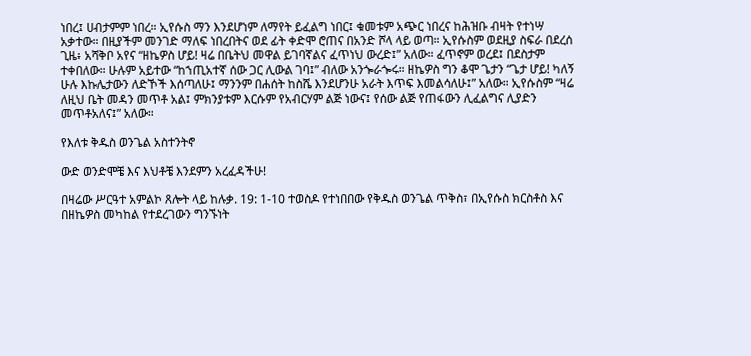ነበረ፤ ሀብታምም ነበረ። ኢየሱስ ማን እንደሆነም ለማየት ይፈልግ ነበር፤ ቁመቱም አጭር ነበረና ከሕዝቡ ብዛት የተነሣ አቃተው። በዚያችም መንገድ ማለፍ ነበረበትና ወደ ፊት ቀድሞ ሮጠና በአንድ ሾላ ላይ ወጣ። ኢየሱስም ወደዚያ ስፍራ በደረሰ ጊዜ፥ አሻቅቦ አየና “ዘኬዎስ ሆይ! ዛሬ በቤትህ መዋል ይገባኛልና ፈጥነህ ውረድ፤” አለው። ፈጥኖም ወረደ፤ በደስታም ተቀበለው። ሁሉም አይተው “ከኀጢአተኛ ሰው ጋር ሊውል ገባ፤” ብለው አንጐራጐሩ። ዘኬዎስ ግን ቆሞ ጌታን “ጌታ ሆይ! ካለኝ ሁሉ እኩሌታውን ለድኾች እሰጣለሁ፤ ማንንም በሐሰት ከስሼ እንደሆንሁ አራት እጥፍ እመልሳለሁ፤” አለው። ኢየሱስም “ዛሬ ለዚህ ቤት መዳን መጥቶ አል፤ ምክንያቱም እርሱም የአብርሃም ልጅ ነውና፤ የሰው ልጅ የጠፋውን ሊፈልግና ሊያድን መጥቶአለና፤” አለው።

የእለቱ ቅዱስ ወንጌል አስተንትኖ

ውድ ወንድሞቼ እና እህቶቼ እንደምን አረፈዳችሁ!

በዛሬው ሥርዓተ አምልኮ ጸሎት ላይ ከሉቃ. 19: 1-10 ተወስዶ የተነበበው የቅዱስ ወንጌል ጥቅስ፣ በኢየሱስ ክርስቶስ እና በዘኬዎስ መካከል የተደረገውን ግንኙነት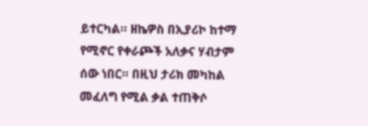ይተርካል። ዘኬዎስ በኢያሪኮ ከተማ የሚኖር የቀራጮች አለቃና ሃብታም ሰው ነበር። በዚህ ታሪክ መካከል መፈለግ የሚል ቃል ተጠቅሶ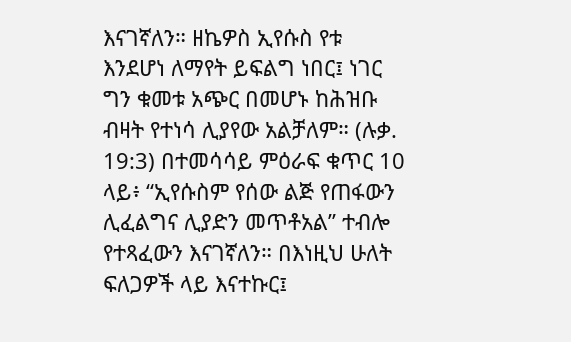እናገኛለን። ዘኬዎስ ኢየሱስ የቱ እንደሆነ ለማየት ይፍልግ ነበር፤ ነገር ግን ቁመቱ አጭር በመሆኑ ከሕዝቡ ብዛት የተነሳ ሊያየው አልቻለም። (ሉቃ. 19:3) በተመሳሳይ ምዕራፍ ቁጥር 10 ላይ፥ “ኢየሱስም የሰው ልጅ የጠፋውን ሊፈልግና ሊያድን መጥቶአል” ተብሎ የተጻፈውን እናገኛለን። በእነዚህ ሁለት ፍለጋዎች ላይ እናተኩር፤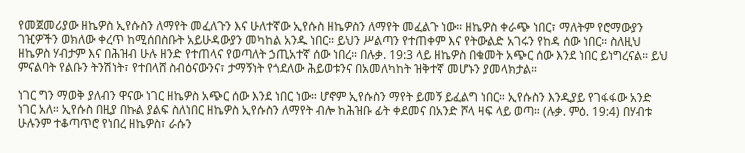የመጀመሪያው ዘኬዎስ ኢየሱስን ለማየት መፈለጉን እና ሁለተኛው ኢየሱስ ዘኬዎስን ለማየት መፈልጉ ነው። ዘኬዎስ ቀራጭ ነበር፣ ማለትም የሮማውያን ገዢዎችን ወክለው ቀረጥ ከሚሰበስቡት አይሁዳውያን መካከል አንዱ ነበር። ይህን ሥልጣን የተጠቀም እና የትውልድ አገሩን የከዳ ሰው ነበር። ስለዚህ ዘኬዎስ ሃብታም እና በሕዝብ ሁሉ ዘንድ የተጠላና የወጣለት ኃጢአተኛ ሰው ነበረ። በሉቃ. 19:3 ላይ ዘኬዎስ በቁመት አጭር ሰው እንደ ነበር ይነግረናል። ይህ ምናልባት የልቡን ትንሽነት፣ የተበላሸ ስብዕናውንና፣ ታማኝነት የጎደለው ሕይወቱንና በአመለካከት ዝቅተኛ መሆኑን ያመላክታል።

ነገር ግን ማወቅ ያለብን ዋናው ነገር ዘኬዎስ አጭር ሰው እንደ ነበር ነው። ሆኖም ኢየሱስን ማየት ይመኝ ይፈልግ ነበር። ኢየሱስን እንዲያይ የገፋፋው አንድ ነገር አለ። ኢየሱስ በዚያ በኩል ያልፍ ስለነበር ዘኬዎስ ኢየሱስን ለማየት ብሎ ከሕዝቡ ፊት ቀደመና በአንድ ሾላ ዛፍ ላይ ወጣ። (ሉቃ. ምዕ. 19:4) በሃብቱ ሁሉንም ተቆጣጥሮ የነበረ ዘኬዎስ፣ ራሱን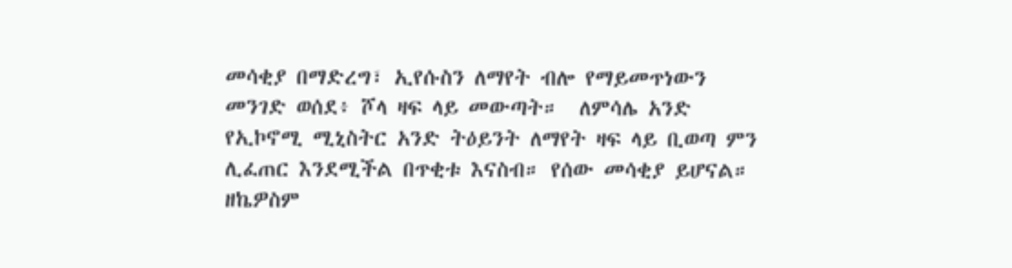መሳቂያ በማድረግ፣ ኢየሱስን ለማየት ብሎ የማይመጥነውን መንገድ ወሰደ፥ ሾላ ዛፍ ላይ መውጣት።  ለምሳሌ አንድ የኢኮኖሚ ሚኒስትር አንድ ትዕይንት ለማየት ዛፍ ላይ ቢወጣ ምን ሊፈጠር እንደሚችል በጥቂቱ እናስብ። የሰው መሳቂያ ይሆናል። ዘኬዎስም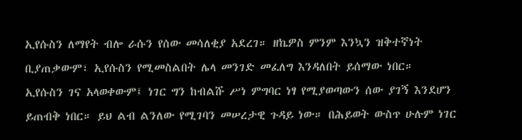ኢየሱስን ለማየት ብሎ ራሱን የሰው መሳለቂያ አደረገ። ዘኬዎስ ምንም እንኳን ዝቅተኛነት ቢያጠቃውም፣ ኢየሱስን የሚመስልበት ሌላ መንገድ መፈለግ እንዳለበት ይሰማው ነበር። ኢየሱስን ገና አላወቀውም፤ ነገር ግን ከብልሹ ሥነ ምግባር ነፃ የሚያወጣውን ሰው ያገኝ እንደሆን ይጠብቅ ነበር። ይህ ልብ ልንለው የሚገባን መሠረታዊ ጉዳይ ነው። በሕይወት ውስጥ ሁሉም ነገር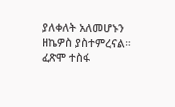ያለቀለት አለመሆኑን ዘኬዎስ ያስተምረናል። ፈጽሞ ተስፋ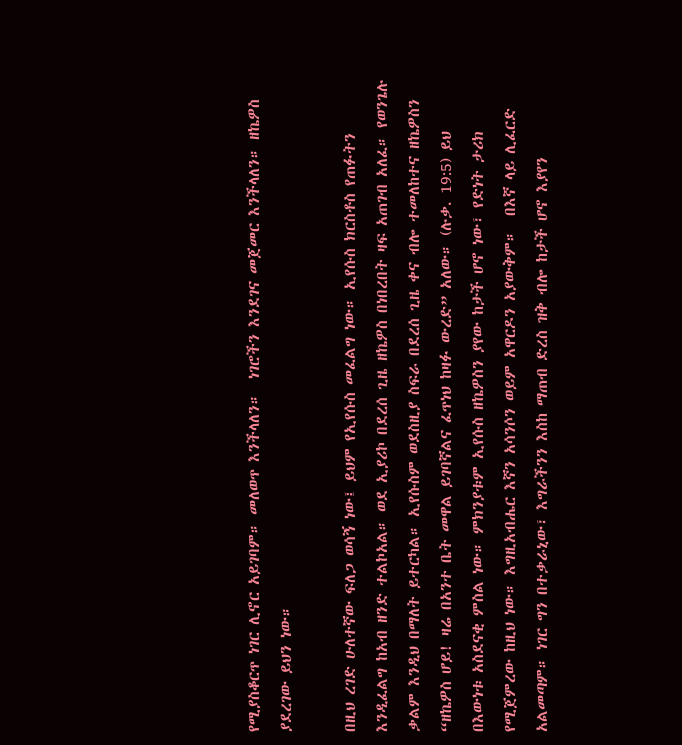የሚያስቆርጥ ነገር ሊኖር አይገባም። መለወጥ እንችላለን።  ነገሮችን እንደገና መጀመር እንችላለን። ዘኬዎስ ያደረገው ይህን ነው።

በዚህ ረገድ ሁለተኛው ፍለጋ ወሳኝ ነው፤ ይህም የኢየሱስ መፈልግ ነው። ኢየሱስ ክርስቶስ የጠፉትን እንዲፈልግ ከአብ ዘንድ ተልኮአል። ወደ ኢያሪኮ በደረሰ ጊዜ ዘኬዎስ በነበረበት ዛፍ አጠገብ አለፈ። የወንጌሉ ቃልም እንዲህ በማለት ይተርካል። ኢየሱስም ወደስዚያ ስፍራ በደረሰ ጊዜ ቀና ብሎ ተመለከተና ዘኬዎስን “ዘኬዎስ ሆይ! ዛሬ በአንተ ቤት መዋል ይገባኛልና ፈጥነህ ከዛፉ ውረድ” አለው። (ሉቃ. 19:5) ይህ በእውነቱ አስደናቂ ምስል ነው። ምክንያቱም ኢየሱስ ዘኬዎስን ያየው ከታች ሆኖ ነው፣ የድነት ታሪክ የሚጀምረው ከዚህ ነው። እግዚአብሔር እኛን አሳንሶን ወይም አዋርዶን አያውቅም።  በእኛ ላይ ሊፈርድ አልመጣም። ነገር ግን በተቃራኒው፣ እግራችንን እስከ ማጠብ ድረስ ዝቅ ብሎ ከታች ሆኖ እያየን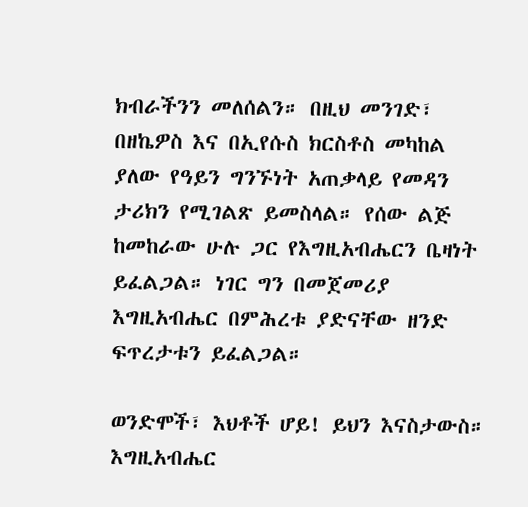ክብራችንን መለሰልን። በዚህ መንገድ፣ በዘኬዎስ እና በኢየሱስ ክርስቶስ መካከል ያለው የዓይን ግንኙነት አጠቃላይ የመዳን ታሪክን የሚገልጽ ይመስላል። የሰው ልጅ ከመከራው ሁሉ ጋር የእግዚአብሔርን ቤዛነት ይፈልጋል። ነገር ግን በመጀመሪያ እግዚአብሔር በምሕረቱ ያድናቸው ዘንድ ፍጥረታቱን ይፈልጋል።

ወንድሞች፣ እህቶች ሆይ! ይህን እናስታውስ። እግዚአብሔር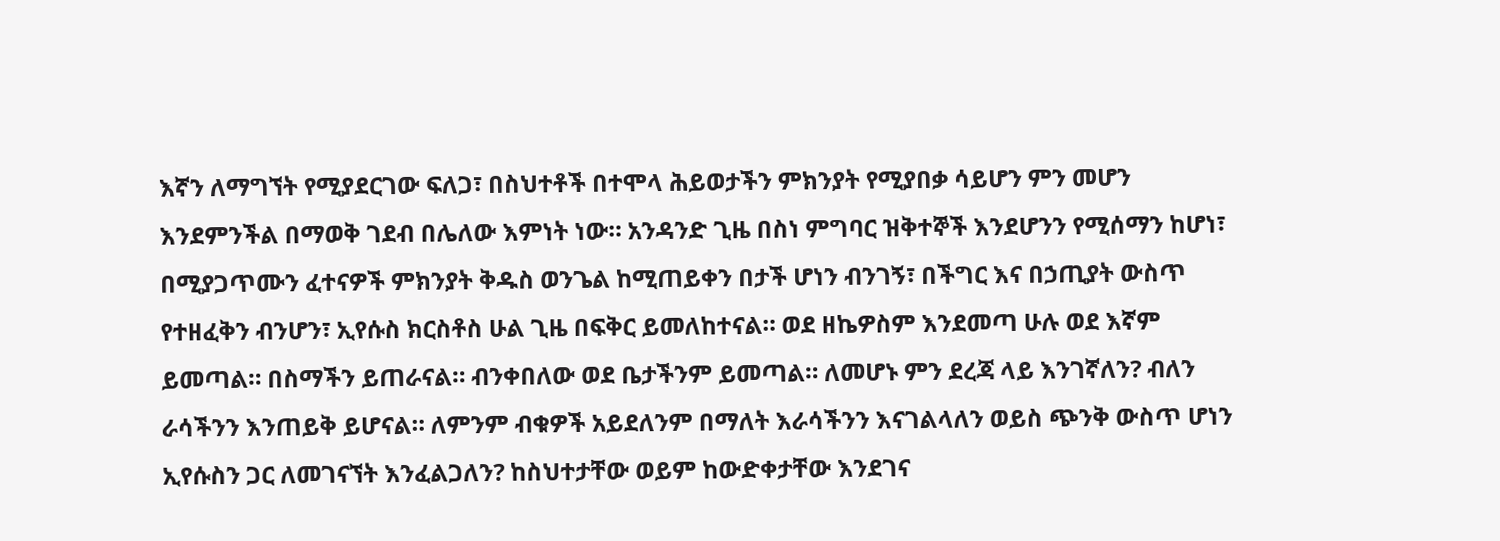እኛን ለማግኘት የሚያደርገው ፍለጋ፣ በስህተቶች በተሞላ ሕይወታችን ምክንያት የሚያበቃ ሳይሆን ምን መሆን እንደምንችል በማወቅ ገደብ በሌለው እምነት ነው። አንዳንድ ጊዜ በስነ ምግባር ዝቅተኞች እንደሆንን የሚሰማን ከሆነ፣ በሚያጋጥሙን ፈተናዎች ምክንያት ቅዱስ ወንጌል ከሚጠይቀን በታች ሆነን ብንገኝ፣ በችግር እና በኃጢያት ውስጥ የተዘፈቅን ብንሆን፣ ኢየሱስ ክርስቶስ ሁል ጊዜ በፍቅር ይመለከተናል። ወደ ዘኬዎስም እንደመጣ ሁሉ ወደ እኛም ይመጣል። በስማችን ይጠራናል። ብንቀበለው ወደ ቤታችንም ይመጣል። ለመሆኑ ምን ደረጃ ላይ እንገኛለን? ብለን ራሳችንን እንጠይቅ ይሆናል። ለምንም ብቁዎች አይደለንም በማለት እራሳችንን እናገልላለን ወይስ ጭንቅ ውስጥ ሆነን ኢየሱስን ጋር ለመገናኘት እንፈልጋለን? ከስህተታቸው ወይም ከውድቀታቸው እንደገና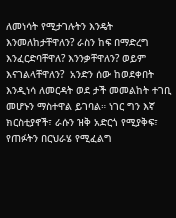ለመነሳት የሚታገሉትን እንዴት እንመለከታቸዋለን? ራስን ከፍ በማድረግ እንፈርድባቸዋለ? እንንቃቸዋለን? ወይም እናገልላቸዋለን?  አንድን ሰው ከወደቀበት እንዲነሳ ለመርዳት ወደ ታች መመልከት ተገቢ መሆኑን ማስተዋል ይገባል። ነገር ግን እኛ ክርስቲያኖች፣ ራሱን ዝቅ አድርጎ የሚያቅፍ፣ የጠፉትን በርህራሄ የሚፈልግ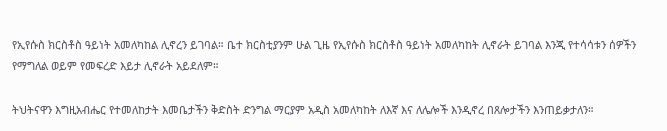የኢየሱስ ክርስቶስ ዓይነት አመለካከል ሊኖረን ይገባል። ቤተ ክርስቲያንም ሁል ጊዜ የኢየሱስ ክርስቶስ ዓይነት አመለካከት ሊኖራት ይገባል እንጂ የተሳሳቱን ሰዎችን የማግለል ወይም የመፍረድ እይታ ሊኖራት አይደለም።

ትህትናዋን እግዚአብሔር የተመለከታት እመቤታችን ቅድስት ድንግል ማርያም አዲስ አመለካከት ለእኛ እና ለሌሎች እንዲኖረ በጸሎታችን እንጠይቃታለን።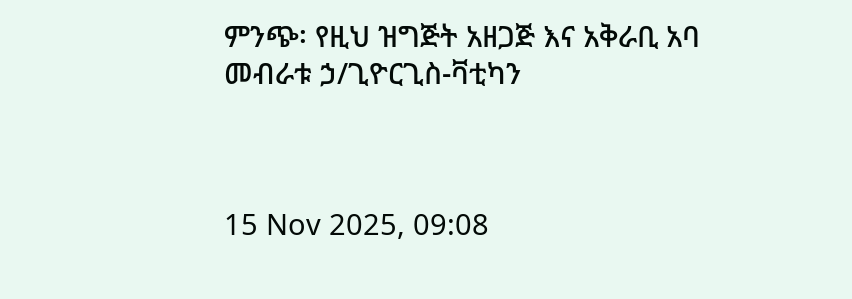ምንጭ፡ የዚህ ዝግጅት አዘጋጅ እና አቅራቢ አባ መብራቱ ኃ/ጊዮርጊስ-ቫቲካን



15 Nov 2025, 09:08